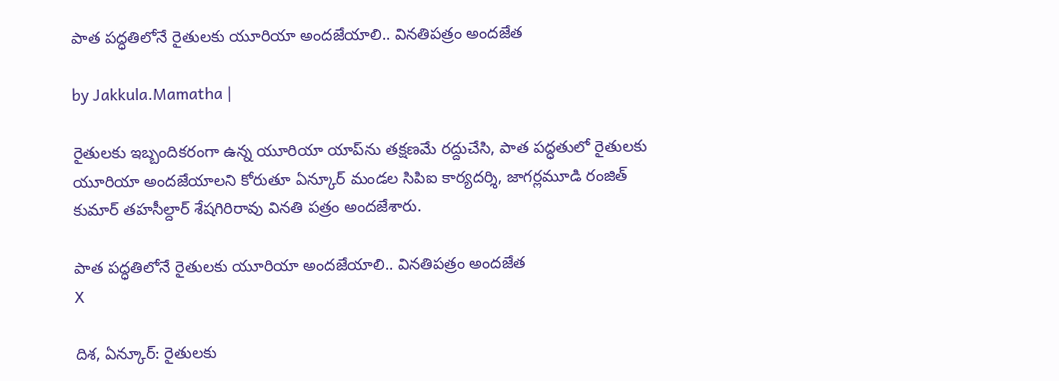పాత పద్ధతిలోనే రైతులకు యూరియా అందజేయాలి.. వినతిపత్రం అందజేత

by Jakkula.Mamatha |

రైతులకు ఇబ్బందికరంగా ఉన్న యూరియా యాప్‌ను తక్షణమే రద్దుచేసి, పాత పద్ధతులో రైతులకు యూరియా అందజేయాలని కోరుతూ ఏన్కూర్ మండల సిపిఐ కార్యదర్శి, జాగర్లమూడి రంజిత్ కుమార్ తహసీల్దార్ శేషగిరిరావు వినతి పత్రం అందజేశారు.

పాత పద్ధతిలోనే రైతులకు యూరియా అందజేయాలి.. వినతిపత్రం అందజేత
X

దిశ, ఏన్కూర్: రైతులకు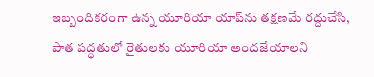ఇబ్బందికరంగా ఉన్న యూరియా యాప్‌ను తక్షణమే రద్దుచేసి, పాత పద్ధతులో రైతులకు యూరియా అందజేయాలని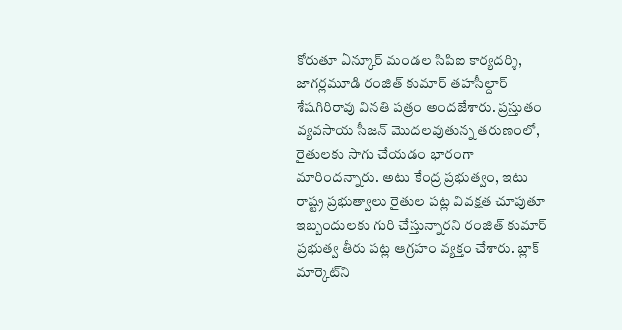కోరుతూ ఏన్కూర్ మండల సిపిఐ కార్యదర్శి, జాగర్లమూడి రంజిత్ కుమార్ తహసీల్దార్ శేషగిరిరావు వినతి పత్రం అందజేశారు. ప్రస్తుతం వ్యవసాయ సీజన్ మొదలవుతున్న తరుణంలో, రైతులకు సాగు చేయడం భారంగా మారిందన్నారు. అటు కేంద్ర ప్రభుత్వం, ఇటు రాష్ట్ర ప్రభుత్వాలు రైతుల పట్ల వివక్షత చూపుతూ ఇబ్బందులకు గురి చేస్తున్నారని రంజిత్ కుమార్ ప్రభుత్వ తీరు పట్ల ఆగ్రహం వ్యక్తం చేశారు. బ్లాక్ మార్కెట్‌ని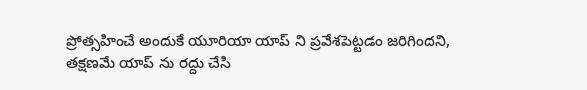ప్రోత్సహించే అందుకే యూరియా యాప్ ని ప్రవేశపెట్టడం జరిగిందని, తక్షణమే యాప్ ను రద్దు చేసి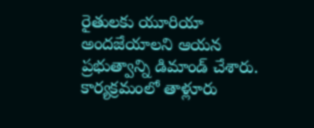రైతులకు యూరియా అందజేయాలని ఆయన ప్రభుత్వాన్ని డిమాండ్ చేశారు. కార్యక్రమంలో తాళ్లూరు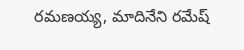రమణయ్య, మాదినేని రమేష్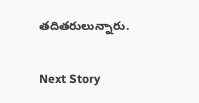తదితరులున్నారు.

Next Story